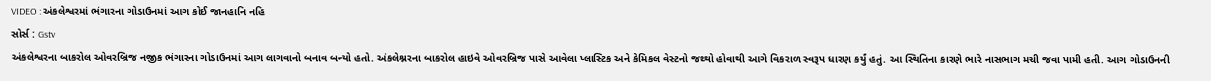VIDEO : અંકલેશ્વરમાં ભંગારના ગોડાઉનમાં આગ કોઈ જાનહાનિ નહિ
સોર્સ : Gstv
અંકલેશ્વરના બાકરોલ ઓવરબ્રિજ નજીક ભંગારના ગોડાઉનમાં આગ લાગવાનો બનાવ બન્યો હતો. અંકલેશ્નરના બાકરોલ હાઇવે ઓવરબ્રિજ પાસે આવેલા પ્લાસ્ટિક અને કેમિકલ વેસ્ટનો જથ્થો હોવાથી આગે વિકરાળ સ્વરૂપ ધારણ કર્યું હતું. આ સ્થિતિના કારણે ભારે નાસભાગ મચી જવા પામી હતી. આગ ગોડાઉનની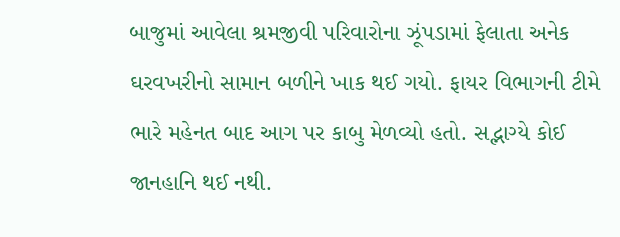બાજુમાં આવેલા શ્રમજીવી પરિવારોના ઝૂંપડામાં ફેલાતા અનેક ઘરવખરીનો સામાન બળીને ખાક થઈ ગયો. ફાયર વિભાગની ટીમે ભારે મહેનત બાદ આગ પર કાબુ મેળવ્યો હતો. સદ્ભાગ્યે કોઈ જાનહાનિ થઈ નથી.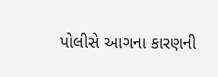પોલીસે આગના કારણની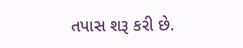તપાસ શરૂ કરી છે.